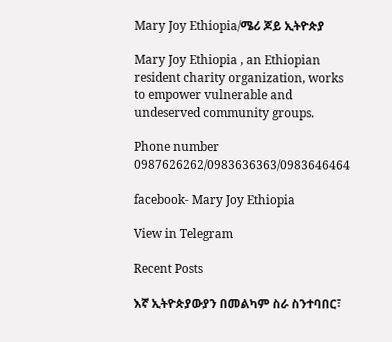Mary Joy Ethiopia/ሜሪ ጆይ ኢትዮጵያ

Mary Joy Ethiopia , an Ethiopian resident charity organization, works to empower vulnerable and undeserved community groups.

Phone number 0987626262/0983636363/0983646464

facebook- Mary Joy Ethiopia

View in Telegram

Recent Posts

እኛ ኢትዮጵያውያን በመልካም ስራ ስንተባበር፣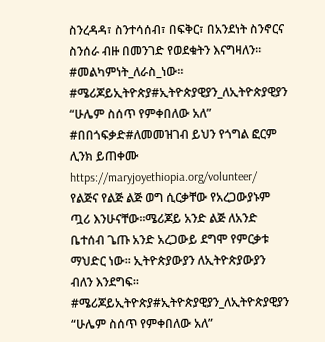ስንረዳዳ፣ ስንተሳሰብ፣ በፍቅር፣ በአንደነት ስንኖርና ስንሰራ ብዙ በመንገድ የወደቁትን እናግዛለን፡፡
#መልካምነት_ለራስ_ነው፡፡
#ሜሪጆይኢትዮጵያ#ኢትዮጵያዊያን_ለኢትዮጵያዊያን
“ሁሌም ስሰጥ የምቀበለው አለ”
#በበጎፍቃድ#ለመመዝገብ ይህን የጎግል ፎርም ሊንክ ይጠቀሙ https://maryjoyethiopia.org/volunteer/
የልጅና የልጅ ልጅ ወግ ሲርቃቸው የአረጋውያኑም ጧሪ እንሁናቸው፡፡ሜሪጆይ አንድ ልጅ ለአንድ ቤተሰብ ጌጡ አንድ አረጋውይ ደግሞ የምርቃቱ ማህድር ነው፡፡ ኢትዮጵያውያን ለኢትዮጵያውያን ብለን እንደግፍ፡፡
#ሜሪጆይኢትዮጵያ#ኢትዮጵያዊያን_ለኢትዮጵያዊያን
“ሁሌም ስሰጥ የምቀበለው አለ”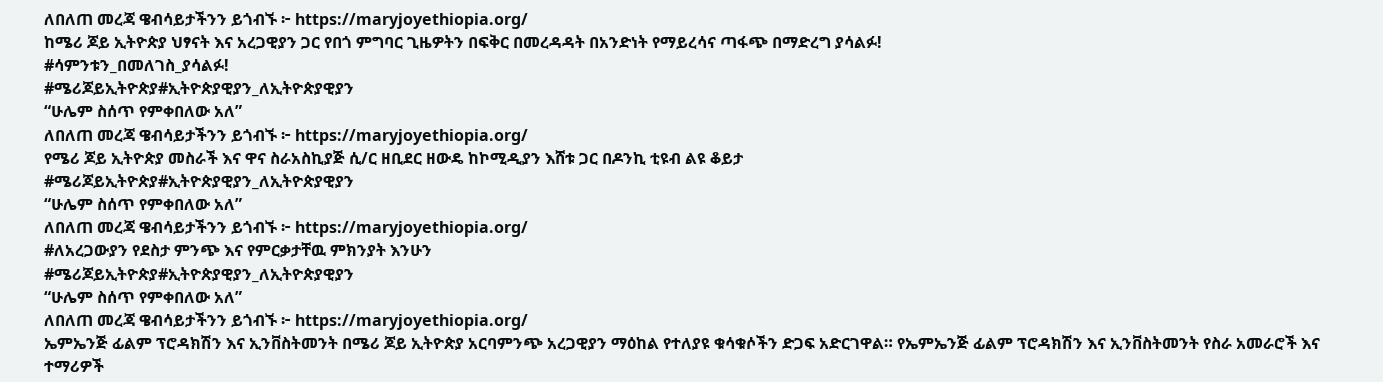ለበለጠ መረጃ ዌብሳይታችንን ይጎብኙ ፦ https://maryjoyethiopia.org/
ከሜሪ ጆይ ኢትዮጵያ ህፃናት እና አረጋዊያን ጋር የበጎ ምግባር ጊዜዎትን በፍቅር በመረዳዳት በአንድነት የማይረሳና ጣፋጭ በማድረግ ያሳልፉ!
#ሳምንቱን_በመለገስ_ያሳልፉ!
#ሜሪጆይኢትዮጵያ#ኢትዮጵያዊያን_ለኢትዮጵያዊያን
“ሁሌም ስሰጥ የምቀበለው አለ”
ለበለጠ መረጃ ዌብሳይታችንን ይጎብኙ ፦ https://maryjoyethiopia.org/
የሜሪ ጆይ ኢትዮጵያ መስራች እና ዋና ስራአስኪያጅ ሲ/ር ዘቢደር ዘውዴ ከኮሚዲያን እሸቱ ጋር በዶንኪ ቲዩብ ልዩ ቆይታ
#ሜሪጆይኢትዮጵያ#ኢትዮጵያዊያን_ለኢትዮጵያዊያን
“ሁሌም ስሰጥ የምቀበለው አለ”
ለበለጠ መረጃ ዌብሳይታችንን ይጎብኙ ፦ https://maryjoyethiopia.org/
#ለአረጋውያን የደስታ ምንጭ እና የምርቃታቸዉ ምክንያት እንሁን
#ሜሪጆይኢትዮጵያ#ኢትዮጵያዊያን_ለኢትዮጵያዊያን
“ሁሌም ስሰጥ የምቀበለው አለ”
ለበለጠ መረጃ ዌብሳይታችንን ይጎብኙ ፦ https://maryjoyethiopia.org/
ኤምኤንጅ ፊልም ፕሮዳክሽን እና ኢንቨስትመንት በሜሪ ጆይ ኢትዮጵያ አርባምንጭ አረጋዊያን ማዕከል የተለያዩ ቁሳቁሶችን ድጋፍ አድርገዋል። የኤምኤንጅ ፊልም ፕሮዳክሽን እና ኢንቨስትመንት የስራ አመራሮች እና ተማሪዎች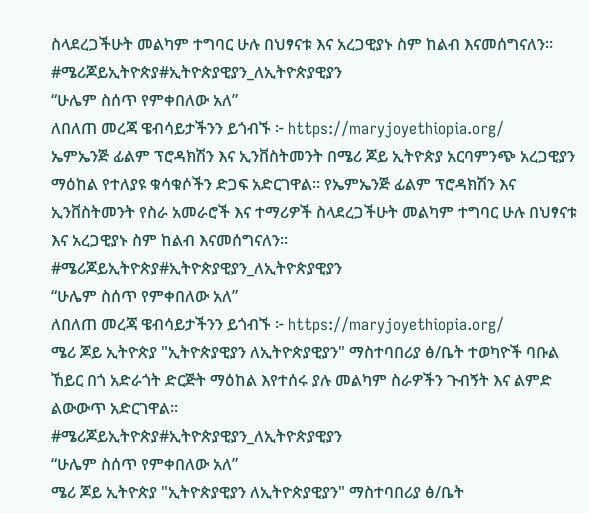ስላደረጋችሁት መልካም ተግባር ሁሉ በህፃናቱ እና አረጋዊያኑ ስም ከልብ እናመሰግናለን፡፡
#ሜሪጆይኢትዮጵያ#ኢትዮጵያዊያን_ለኢትዮጵያዊያን
“ሁሌም ስሰጥ የምቀበለው አለ”
ለበለጠ መረጃ ዌብሳይታችንን ይጎብኙ ፦ https://maryjoyethiopia.org/
ኤምኤንጅ ፊልም ፕሮዳክሽን እና ኢንቨስትመንት በሜሪ ጆይ ኢትዮጵያ አርባምንጭ አረጋዊያን ማዕከል የተለያዩ ቁሳቁሶችን ድጋፍ አድርገዋል። የኤምኤንጅ ፊልም ፕሮዳክሽን እና ኢንቨስትመንት የስራ አመራሮች እና ተማሪዎች ስላደረጋችሁት መልካም ተግባር ሁሉ በህፃናቱ እና አረጋዊያኑ ስም ከልብ እናመሰግናለን፡፡
#ሜሪጆይኢትዮጵያ#ኢትዮጵያዊያን_ለኢትዮጵያዊያን
“ሁሌም ስሰጥ የምቀበለው አለ”
ለበለጠ መረጃ ዌብሳይታችንን ይጎብኙ ፦ https://maryjoyethiopia.org/
ሜሪ ጆይ ኢትዮጵያ "ኢትዮጵያዊያን ለኢትዮጵያዊያን" ማስተባበሪያ ፅ/ቤት ተወካዮች ባቡል ኸይር በጎ አድራጎት ድርጅት ማዕከል እየተሰሩ ያሉ መልካም ስራዎችን ጉብኝት እና ልምድ ልውውጥ አድርገዋል።
#ሜሪጆይኢትዮጵያ#ኢትዮጵያዊያን_ለኢትዮጵያዊያን
“ሁሌም ስሰጥ የምቀበለው አለ”
ሜሪ ጆይ ኢትዮጵያ "ኢትዮጵያዊያን ለኢትዮጵያዊያን" ማስተባበሪያ ፅ/ቤት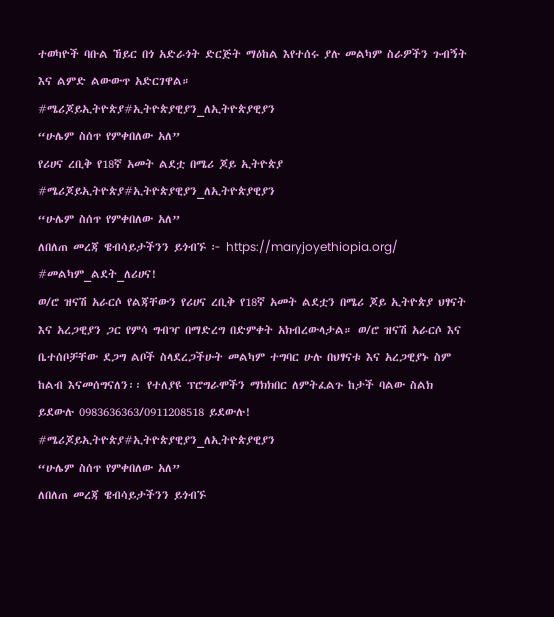ተወካዮች ባቡል ኸይር በጎ አድራጎት ድርጅት ማዕከል እየተሰሩ ያሉ መልካም ስራዎችን ጉብኝት እና ልምድ ልውውጥ አድርገዋል።
#ሜሪጆይኢትዮጵያ#ኢትዮጵያዊያን_ለኢትዮጵያዊያን
“ሁሌም ስሰጥ የምቀበለው አለ”
የሪሀና ረቢቅ የ18ኛ አመት ልደቷ በሜሪ ጆይ ኢትዮጵያ
#ሜሪጆይኢትዮጵያ#ኢትዮጵያዊያን_ለኢትዮጵያዊያን
“ሁሌም ስሰጥ የምቀበለው አለ”
ለበለጠ መረጃ ዌብሳይታችንን ይጎብኙ ፦ https://maryjoyethiopia.org/
#መልካም_ልደት_ለሪሀና!
ወ/ሮ ዝናሽ አራርሶ የልጃቸውን የሪሀና ረቢቅ የ18ኛ አመት ልደቷን በሜሪ ጆይ ኢትዮጵያ ህፃናት እና አረጋዊያን ጋር የምሳ ግብዣ በማድረግ በድምቀት አክብረውላታል። ወ/ሮ ዝናሽ አራርሶ እና ቤተሰቦቻቸው ደጋግ ልቦች ስላደረጋችሁት መልካም ተግባር ሁሉ በህፃናቱ እና አረጋዊያኑ ስም ከልብ እናመሰግናለን፡፡ የተለያዩ ፕሮግራሞችን ማክክበር ለምትፈልጉ ከታች ባልው ስልክ ይደውሉ 0983636363/0911208518 ይደውሉ!
#ሜሪጆይኢትዮጵያ#ኢትዮጵያዊያን_ለኢትዮጵያዊያን
“ሁሌም ስሰጥ የምቀበለው አለ”
ለበለጠ መረጃ ዌብሳይታችንን ይጎብኙ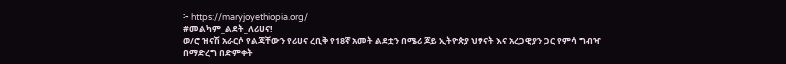፦ https://maryjoyethiopia.org/
#መልካም_ልደት_ለሪሀና!
ወ/ሮ ዝናሽ አራርሶ የልጃቸውን የሪሀና ረቢቅ የ18ኛ አመት ልደቷን በሜሪ ጆይ ኢትዮጵያ ህፃናት እና አረጋዊያን ጋር የምሳ ግብዣ በማድረግ በድምቀት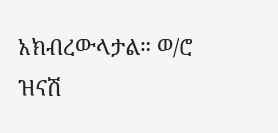አክብረውላታል። ወ/ሮ ዝናሽ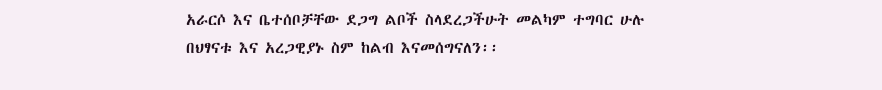አራርሶ እና ቤተሰቦቻቸው ደጋግ ልቦች ስላደረጋችሁት መልካም ተግባር ሁሉ በህፃናቱ እና አረጋዊያኑ ስም ከልብ እናመሰግናለን፡፡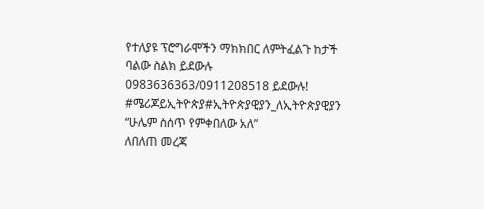የተለያዩ ፕሮግራሞችን ማክክበር ለምትፈልጉ ከታች ባልው ስልክ ይደውሉ 0983636363/0911208518 ይደውሉ!
#ሜሪጆይኢትዮጵያ#ኢትዮጵያዊያን_ለኢትዮጵያዊያን
“ሁሌም ስሰጥ የምቀበለው አለ”
ለበለጠ መረጃ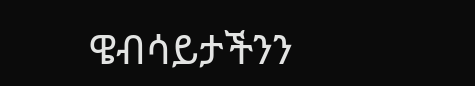ዌብሳይታችንን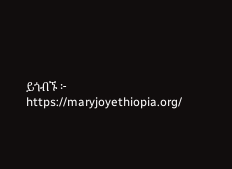ይጎብኙ ፦ https://maryjoyethiopia.org/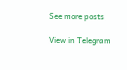See more posts

View in Telegram